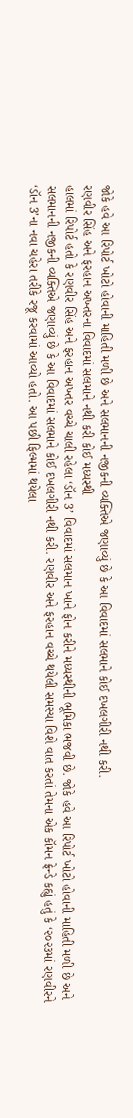જોકે હવે આ રિપોર્ટ ખોટો હોવાની માહિતી મળી છે અને સલમાનની નજીકની વ્યક્તિએ જણાવ્યું છે કે આ વિવાદમાં સલમાને કોઈ દખલગીરી નથી કરી.
રણવીર સિંહ અને ફરહાન અખ્તરના વિવાદમાં સલમાને નથી કરી કોઈ મધ્યસ્થી
હાલમાં રિપોર્ટ હતો કે રણવીર સિંહ અને ફરહાન અખ્તર વચ્ચે ચાલી રહેલા ‘ડૉન 3’ વિવાદમાં સલમાન ખાને ફોન કરીને મધ્યસ્થીની ભૂમિકા ભજવી છે. જોકે હવે આ રિપોર્ટ ખોટો હોવાની માહિતી મળી છે અને સલમાનની નજીકની વ્યક્તિએ જણાવ્યું છે કે આ વિવાદમાં સલમાને કોઈ દખલગીરી નથી કરી. રણવીર અને ફરહાન વચ્ચે થયેલી સમસ્યા વિશે વાત કરતાં તેમના એક કૉમન ફ્રેન્ડે કહ્યું હતું કે ‘૨૦૨૩માં રણવીરને ‘ડૉન 3’ના નવા ચહેરા તરીકે રજૂ કરવામાં આવ્યો હતો. આ પછી ફિલ્મમાં થયેલા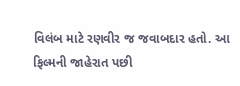વિલંબ માટે રણવીર જ જવાબદાર હતો. આ ફિલ્મની જાહેરાત પછી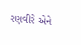રણવીરે એને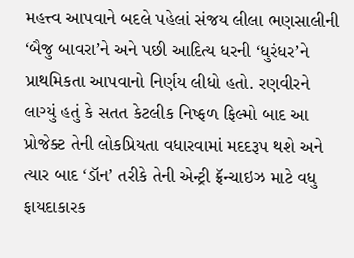મહત્ત્વ આપવાને બદલે પહેલાં સંજય લીલા ભણસાલીની ‘બૈજુ બાવરા’ને અને પછી આદિત્ય ધરની ‘ધુરંધર’ને પ્રાથમિકતા આપવાનો નિર્ણય લીધો હતો. રણવીરને લાગ્યું હતું કે સતત કેટલીક નિષ્ફળ ફિલ્મો બાદ આ પ્રોજેક્ટ તેની લોકપ્રિયતા વધારવામાં મદદરૂપ થશે અને ત્યાર બાદ ‘ડૉન’ તરીકે તેની એન્ટ્રી ફ્રૅન્ચાઇઝ માટે વધુ ફાયદાકારક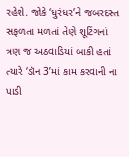રહેશે. જોકે ‘ધુરંધર’ને જબરદસ્ત સફળતા મળતાં તેણે શૂટિંગનાં ત્રણ જ અઠવાડિયાં બાકી હતાં ત્યારે ‘ડૉન 3’માં કામ કરવાની ના પાડી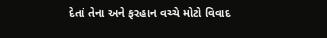દેતાં તેના અને ફરહાન વચ્ચે મોટો વિવાદ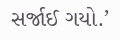સર્જાઈ ગયો.’